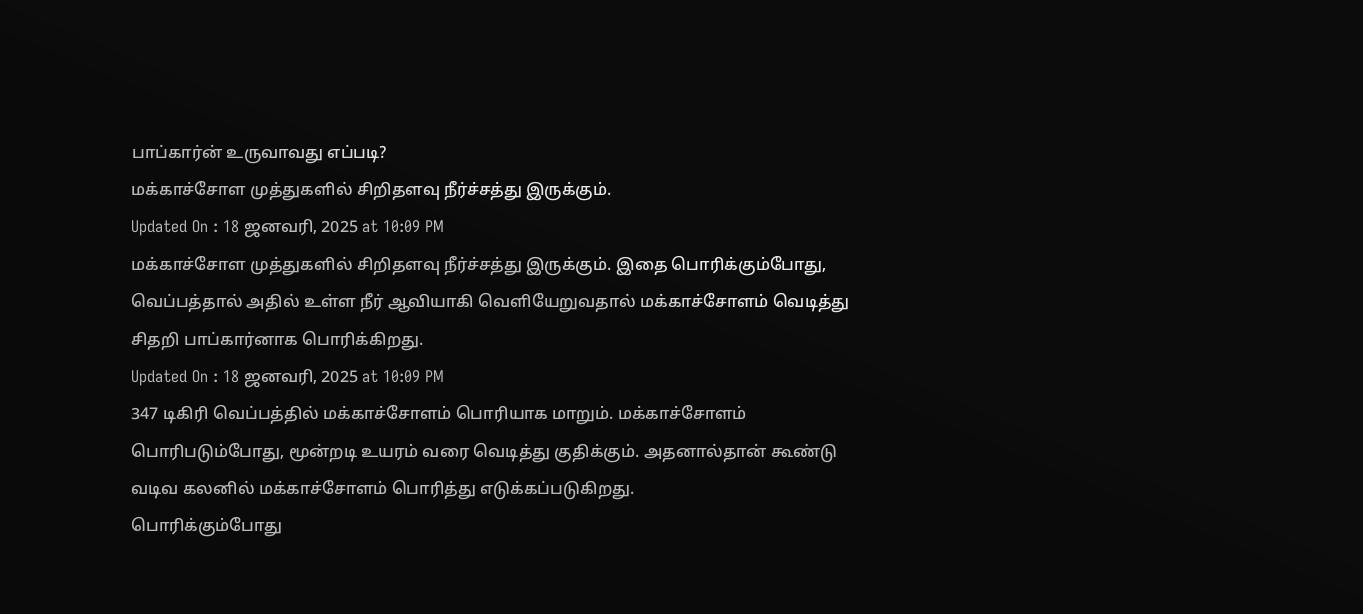பாப்கார்ன் உருவாவது எப்படி?
மக்காச்சோள முத்துகளில் சிறிதளவு நீர்ச்சத்து இருக்கும்.
Updated On : 18 ஜனவரி, 2025 at 10:09 PM
மக்காச்சோள முத்துகளில் சிறிதளவு நீர்ச்சத்து இருக்கும். இதை பொரிக்கும்போது, வெப்பத்தால் அதில் உள்ள நீர் ஆவியாகி வெளியேறுவதால் மக்காச்சோளம் வெடித்து சிதறி பாப்கார்னாக பொரிக்கிறது.
Updated On : 18 ஜனவரி, 2025 at 10:09 PM
347 டிகிரி வெப்பத்தில் மக்காச்சோளம் பொரியாக மாறும். மக்காச்சோளம் பொரிபடும்போது, மூன்றடி உயரம் வரை வெடித்து குதிக்கும். அதனால்தான் கூண்டு வடிவ கலனில் மக்காச்சோளம் பொரித்து எடுக்கப்படுகிறது.
பொரிக்கும்போது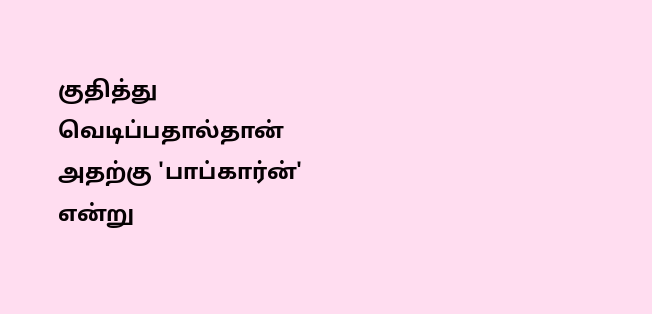குதித்து வெடிப்பதால்தான் அதற்கு 'பாப்கார்ன்' என்று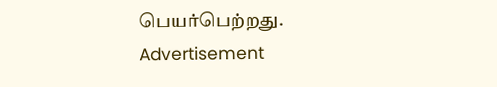பெயர்பெற்றது.
Advertisement